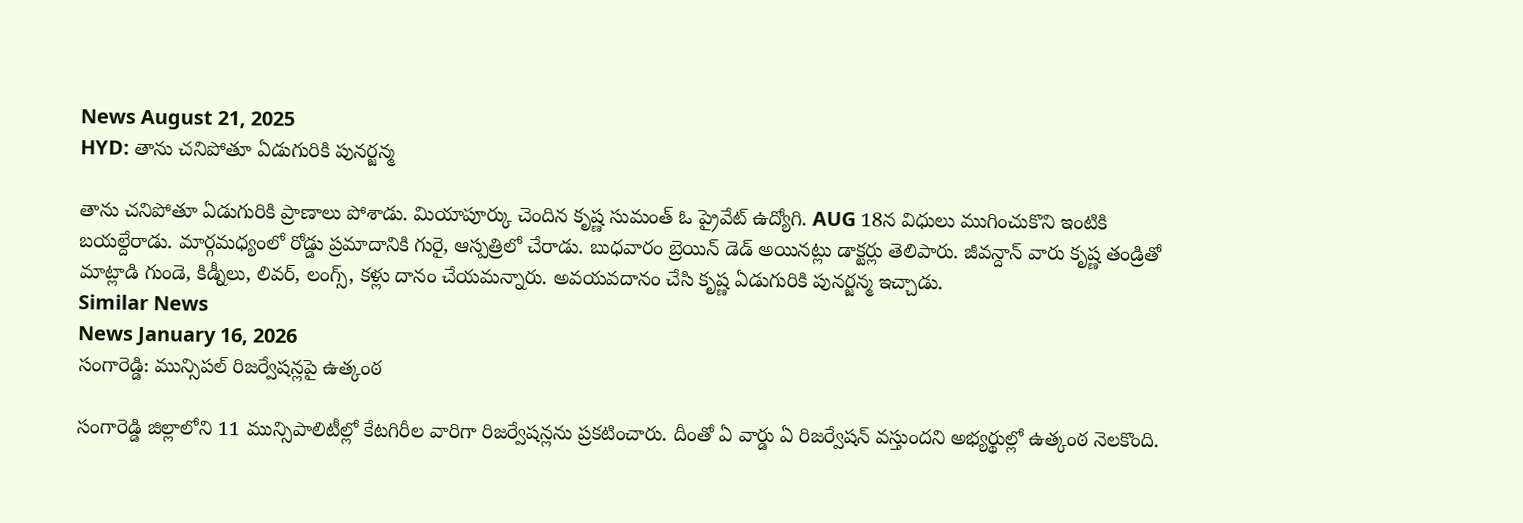News August 21, 2025
HYD: తాను చనిపోతూ ఏడుగురికి పునర్జన్మ

తాను చనిపోతూ ఏడుగురికి ప్రాణాలు పోశాడు. మియాపూర్కు చెందిన కృష్ణ సుమంత్ ఓ ప్రైవేట్ ఉద్యోగి. AUG 18న విధులు ముగించుకొని ఇంటికి బయల్దేరాడు. మార్గమధ్యంలో రోడ్డు ప్రమాదానికి గురై, ఆస్పత్రిలో చేరాడు. బుధవారం బ్రెయిన్ డెడ్ అయినట్లు డాక్టర్లు తెలిపారు. జీవన్దాన్ వారు కృష్ణ తండ్రితో మాట్లాడి గుండె, కిడ్నీలు, లివర్, లంగ్స్, కళ్లు దానం చేయమన్నారు. అవయవదానం చేసి కృష్ణ ఏడుగురికి పునర్జన్మ ఇచ్చాడు.
Similar News
News January 16, 2026
సంగారెడ్డి: మున్సిపల్ రిజర్వేషన్లపై ఉత్కంఠ

సంగారెడ్డి జిల్లాలోని 11 మున్సిపాలిటీల్లో కేటగిరీల వారిగా రిజర్వేషన్లను ప్రకటించారు. దీంతో ఏ వార్డు ఏ రిజర్వేషన్ వస్తుందని అభ్యర్థుల్లో ఉత్కంఠ నెలకొంది.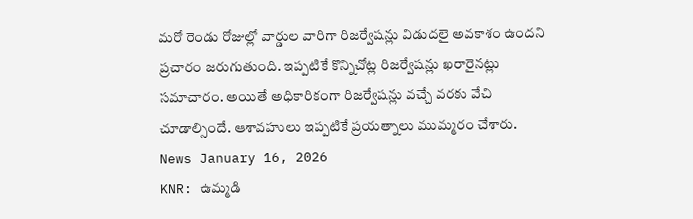మరో రెండు రోజుల్లో వార్డుల వారిగా రిజర్వేషన్లు విడుదలై అవకాశం ఉందని ప్రచారం జరుగుతుంది. ఇప్పటికే కొన్నిచోట్ల రిజర్వేషన్లు ఖరారైనట్లు సమాచారం. అయితే అధికారికంగా రిజర్వేషన్లు వచ్చే వరకు వేచి చూడాల్సిందే. ఆశావహులు ఇప్పటికే ప్రయత్నాలు ముమ్మరం చేశారు.
News January 16, 2026
KNR: ఉమ్మడి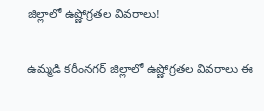జిల్లాలో ఉష్ణోగ్రతల వివరాలు!

ఉమ్మడి కరీంనగర్ జిల్లాలో ఉష్ణోగ్రతల వివరాలు ఈ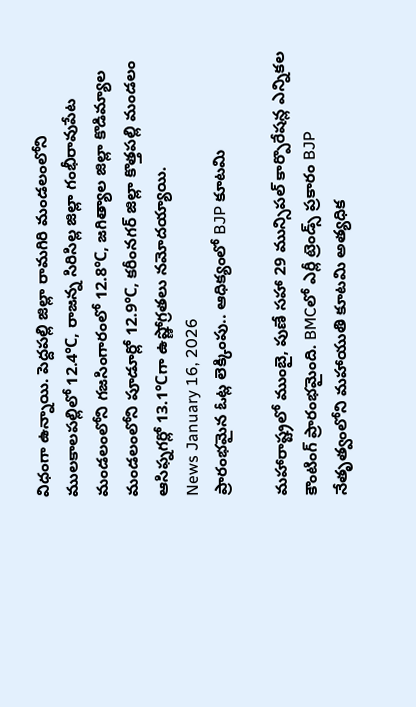విధంగా ఉన్నాయి. పెద్దపల్లి జిల్లా రామగిరి మండలంలోని ములకాలపల్లిలో 12.4℃, రాజన్న సిరిసిల్ల జిల్లా గంభీరావుపేట మండలంలోని గజసింగారంలో 12.8℃, జగిత్యాల జిల్లా కొడిమ్యాల మండలంలోని పూడూర్లో 12.9℃, కరీంనగర్ జిల్లా కొత్తపల్లి మండలం ఆసిఫ్నగర్లో 13.1℃గా ఉష్ణోగ్రతలు నమోదయ్యాయి.
News January 16, 2026
ప్రారంభమైన ఓట్ల లెక్కింపు.. ఆధిక్యంలో BJP కూటమి

మహారాష్ట్రలో ముంబై, పుణే సహా 29 మున్సిపల్ కార్పొరేషన్ల ఎన్నికల కౌంటింగ్ ప్రారంభమైంది. BMCలో ఎర్లీ ట్రెండ్స్ ప్రకారం BJP నేతృత్వంలోని మహాయుతి కూటమి అత్యధిక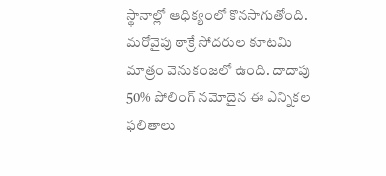స్థానాల్లో ఆధిక్యంలో కొనసాగుతోంది. మరోవైపు ఠాక్రే సోదరుల కూటమి మాత్రం వెనుకంజలో ఉంది. దాదాపు 50% పోలింగ్ నమోదైన ఈ ఎన్నికల ఫలితాలు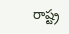రాష్ట్ర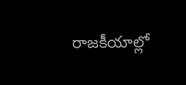రాజకీయాల్లో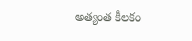అత్యంత కీలకం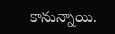కానున్నాయి.